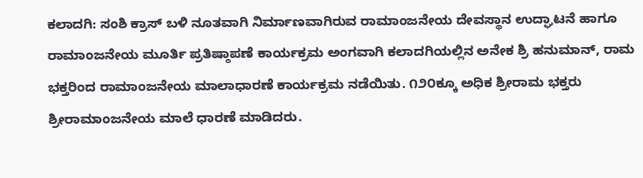ಕಲಾದಗಿ: ಸಂಶಿ ಕ್ರಾಸ್ ಬಳಿ ನೂತವಾಗಿ ನಿರ್ಮಾಣವಾಗಿರುವ ರಾಮಾಂಜನೇಯ ದೇವಸ್ಥಾನ ಉದ್ಘಾಟನೆ ಹಾಗೂ ರಾಮಾಂಜನೇಯ ಮೂರ್ತಿ ಪ್ರತಿಷ್ಠಾಪಣೆ ಕಾರ್ಯಕ್ರಮ ಅಂಗವಾಗಿ ಕಲಾದಗಿಯಲ್ಲಿನ ಅನೇಕ ಶ್ರಿ ಹನುಮಾನ್, ರಾಮ ಭಕ್ತರಿಂದ ರಾಮಾಂಜನೇಯ ಮಾಲಾಧಾರಣೆ ಕಾರ್ಯಕ್ರಮ ನಡೆಯಿತು. ೧೨೦ಕ್ಕೂ ಅಧಿಕ ಶ್ರೀರಾಮ ಭಕ್ತರು ಶ್ರೀರಾಮಾಂಜನೇಯ ಮಾಲೆ ಧಾರಣೆ ಮಾಡಿದರು.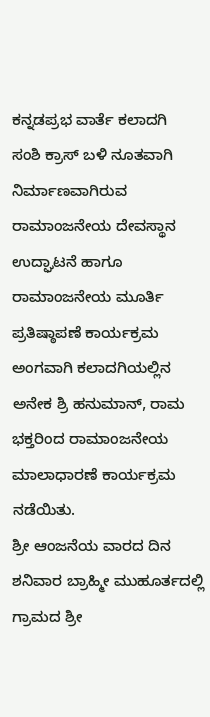ಕನ್ನಡಪ್ರಭ ವಾರ್ತೆ ಕಲಾದಗಿ
ಸಂಶಿ ಕ್ರಾಸ್ ಬಳಿ ನೂತವಾಗಿ ನಿರ್ಮಾಣವಾಗಿರುವ ರಾಮಾಂಜನೇಯ ದೇವಸ್ಥಾನ ಉದ್ಘಾಟನೆ ಹಾಗೂ ರಾಮಾಂಜನೇಯ ಮೂರ್ತಿ ಪ್ರತಿಷ್ಠಾಪಣೆ ಕಾರ್ಯಕ್ರಮ ಅಂಗವಾಗಿ ಕಲಾದಗಿಯಲ್ಲಿನ ಅನೇಕ ಶ್ರಿ ಹನುಮಾನ್, ರಾಮ ಭಕ್ತರಿಂದ ರಾಮಾಂಜನೇಯ ಮಾಲಾಧಾರಣೆ ಕಾರ್ಯಕ್ರಮ ನಡೆಯಿತು.
ಶ್ರೀ ಆಂಜನೆಯ ವಾರದ ದಿನ ಶನಿವಾರ ಬ್ರಾಹ್ಮೀ ಮುಹೂರ್ತದಲ್ಲಿ ಗ್ರಾಮದ ಶ್ರೀ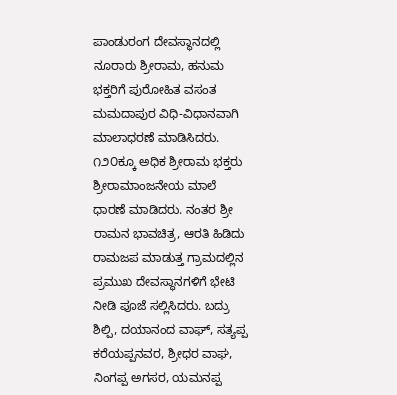ಪಾಂಡುರಂಗ ದೇವಸ್ಥಾನದಲ್ಲಿ ನೂರಾರು ಶ್ರೀರಾಮ, ಹನುಮ ಭಕ್ತರಿಗೆ ಪುರೋಹಿತ ವಸಂತ ಮಮದಾಪುರ ವಿಧಿ-ವಿಧಾನವಾಗಿ ಮಾಲಾಧರಣೆ ಮಾಡಿಸಿದರು. ೧೨೦ಕ್ಕೂ ಅಧಿಕ ಶ್ರೀರಾಮ ಭಕ್ತರು ಶ್ರೀರಾಮಾಂಜನೇಯ ಮಾಲೆ ಧಾರಣೆ ಮಾಡಿದರು. ನಂತರ ಶ್ರೀ ರಾಮನ ಭಾವಚಿತ್ರ, ಆರತಿ ಹಿಡಿದು ರಾಮಜಪ ಮಾಡುತ್ತ ಗ್ರಾಮದಲ್ಲಿನ ಪ್ರಮುಖ ದೇವಸ್ಥಾನಗಳಿಗೆ ಭೇಟಿ ನೀಡಿ ಪೂಜೆ ಸಲ್ಲಿಸಿದರು. ಬದ್ರು ಶಿಲ್ಪಿ, ದಯಾನಂದ ವಾಘ್, ಸತ್ಯಪ್ಪ ಕರೆಯಪ್ಪನವರ, ಶ್ರೀಧರ ವಾಘ, ನಿಂಗಪ್ಪ ಅಗಸರ, ಯಮನಪ್ಪ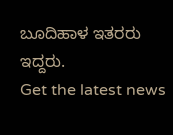ಬೂದಿಹಾಳ ಇತರರು ಇದ್ದರು.
Get the latest news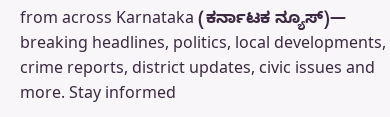from across Karnataka (ಕರ್ನಾಟಕ ನ್ಯೂಸ್)— breaking headlines, politics, local developments, crime reports, district updates, civic issues and more. Stay informed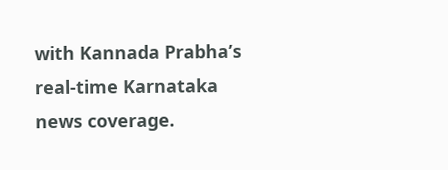with Kannada Prabha’s real‑time Karnataka news coverage.